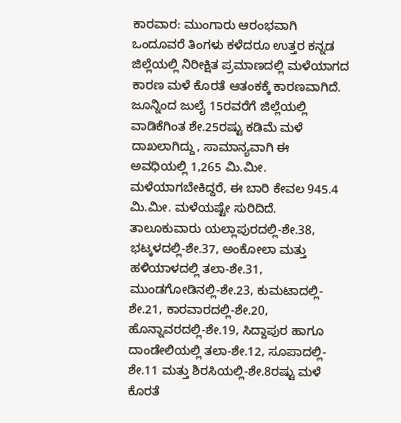ಕಾರವಾರ: ಮುಂಗಾರು ಆರಂಭವಾಗಿ ಒಂದೂವರೆ ತಿಂಗಳು ಕಳೆದರೂ ಉತ್ತರ ಕನ್ನಡ ಜಿಲ್ಲೆಯಲ್ಲಿ ನಿರೀಕ್ಷಿತ ಪ್ರಮಾಣದಲ್ಲಿ ಮಳೆಯಾಗದ ಕಾರಣ ಮಳೆ ಕೊರತೆ ಆತಂಕಕ್ಕೆ ಕಾರಣವಾಗಿದೆ.
ಜೂನ್ನಿಂದ ಜುಲೈ 15ರವರೆಗೆ ಜಿಲ್ಲೆಯಲ್ಲಿ ವಾಡಿಕೆಗಿಂತ ಶೇ.25ರಷ್ಟು ಕಡಿಮೆ ಮಳೆ ದಾಖಲಾಗಿದ್ದು, ಸಾಮಾನ್ಯವಾಗಿ ಈ ಅವಧಿಯಲ್ಲಿ 1,265 ಮಿ.ಮೀ. ಮಳೆಯಾಗಬೇಕಿದ್ದರೆ, ಈ ಬಾರಿ ಕೇವಲ 945.4 ಮಿ.ಮೀ. ಮಳೆಯಷ್ಟೇ ಸುರಿದಿದೆ.
ತಾಲೂಕುವಾರು ಯಲ್ಲಾಪುರದಲ್ಲಿ-ಶೇ.38, ಭಟ್ಕಳದಲ್ಲಿ-ಶೇ.37, ಅಂಕೋಲಾ ಮತ್ತು ಹಳಿಯಾಳದಲ್ಲಿ ತಲಾ-ಶೇ.31, ಮುಂಡಗೋಡಿನಲ್ಲಿ-ಶೇ.23, ಕುಮಟಾದಲ್ಲಿ-ಶೇ.21, ಕಾರವಾರದಲ್ಲಿ-ಶೇ.20, ಹೊನ್ನಾವರದಲ್ಲಿ-ಶೇ.19, ಸಿದ್ದಾಪುರ ಹಾಗೂ ದಾಂಡೇಲಿಯಲ್ಲಿ ತಲಾ-ಶೇ.12, ಸೂಪಾದಲ್ಲಿ-ಶೇ.11 ಮತ್ತು ಶಿರಸಿಯಲ್ಲಿ-ಶೇ.8ರಷ್ಟು ಮಳೆ ಕೊರತೆ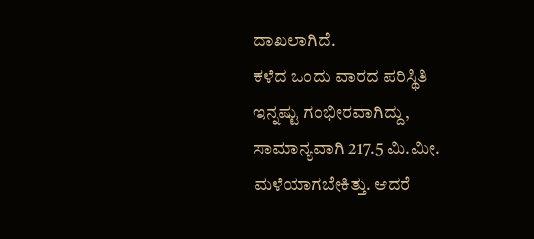ದಾಖಲಾಗಿದೆ.
ಕಳೆದ ಒಂದು ವಾರದ ಪರಿಸ್ಥಿತಿ ಇನ್ನಷ್ಟು ಗಂಭೀರವಾಗಿದ್ದು, ಸಾಮಾನ್ಯವಾಗಿ 217.5 ಮಿ.ಮೀ. ಮಳೆಯಾಗಬೇಕಿತ್ತು. ಆದರೆ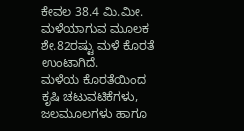ಕೇವಲ 38.4 ಮಿ.ಮೀ. ಮಳೆಯಾಗುವ ಮೂಲಕ ಶೇ.82ರಷ್ಟು ಮಳೆ ಕೊರತೆ ಉಂಟಾಗಿದೆ.
ಮಳೆಯ ಕೊರತೆಯಿಂದ ಕೃಷಿ ಚಟುವಟಿಕೆಗಳು, ಜಲಮೂಲಗಳು ಹಾಗೂ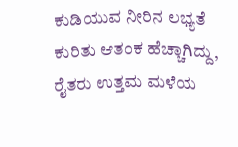ಕುಡಿಯುವ ನೀರಿನ ಲಭ್ಯತೆ ಕುರಿತು ಆತಂಕ ಹೆಚ್ಚಾಗಿದ್ದು, ರೈತರು ಉತ್ತಮ ಮಳೆಯ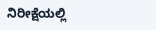ನಿರೀಕ್ಷೆಯಲ್ಲಿ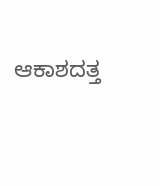ಆಕಾಶದತ್ತ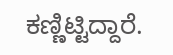ಕಣ್ಣಿಟ್ಟಿದ್ದಾರೆ.